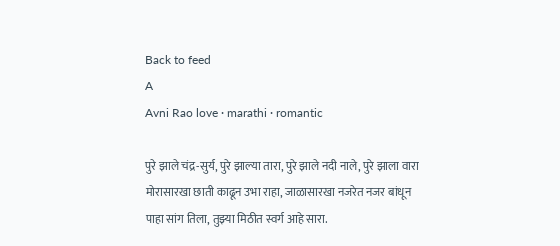Back to feed
A
Avni Rao love · marathi · romantic

पुरे झाले चंद्र-सुर्य, पुरे झाल्या तारा, पुरे झाले नदी नाले, पुरे झाला वारा मोरासारखा छाती काढून उभा राहा, जाळासारखा नजरेत नजर बांधून पाहा सांग तिला, तुझ्या मिठीत स्वर्ग आहे सारा.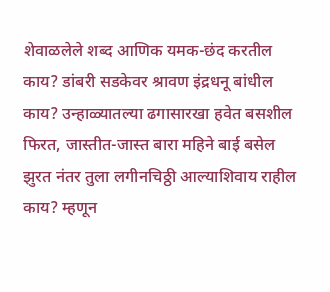शेवाळलेले शब्द आणिक यमक-छंद करतील काय? डांबरी सडकेवर श्रावण इंद्रधनू बांधील काय? उन्हाळ्यातल्या ढगासारखा हवेत बसशील फिरत, जास्तीत-जास्त बारा महिने बाई बसेल झुरत नंतर तुला लगीनचिठ्ठी आल्याशिवाय राहील काय? म्हणून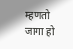म्हणतो जागा हो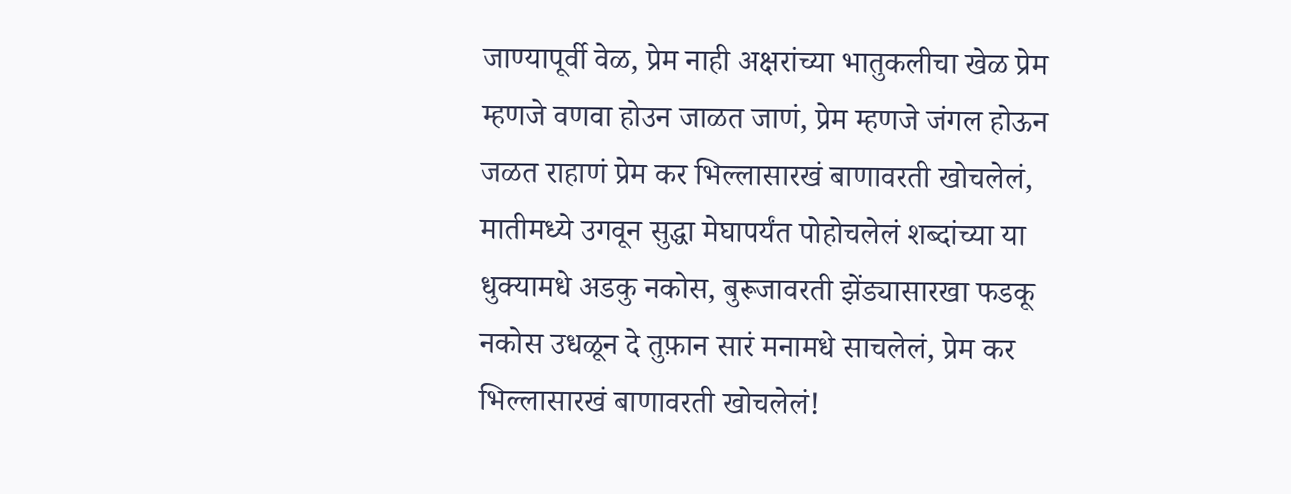जाण्यापूर्वी वेळ, प्रेम नाही अक्षरांच्या भातुकलीचा खेळ प्रेम म्हणजे वणवा होउन जाळत जाणं, प्रेम म्हणजे जंगल होऊन जळत राहाणं प्रेम कर भिल्लासारखं बाणावरती खोचलेलं, मातीमध्ये उगवून सुद्धा मेघापर्यंत पोहोचलेलं शब्दांच्या या धुक्यामधे अडकु नकोस, बुरूजावरती झेंड्यासारखा फडकू नकोस उधळून दे तुफ़ान सारं मनामधे साचलेलं, प्रेम कर भिल्लासारखं बाणावरती खोचलेलं!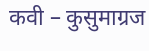कवी – कुसुमाग्रज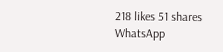218 likes 51 shares
WhatsApp